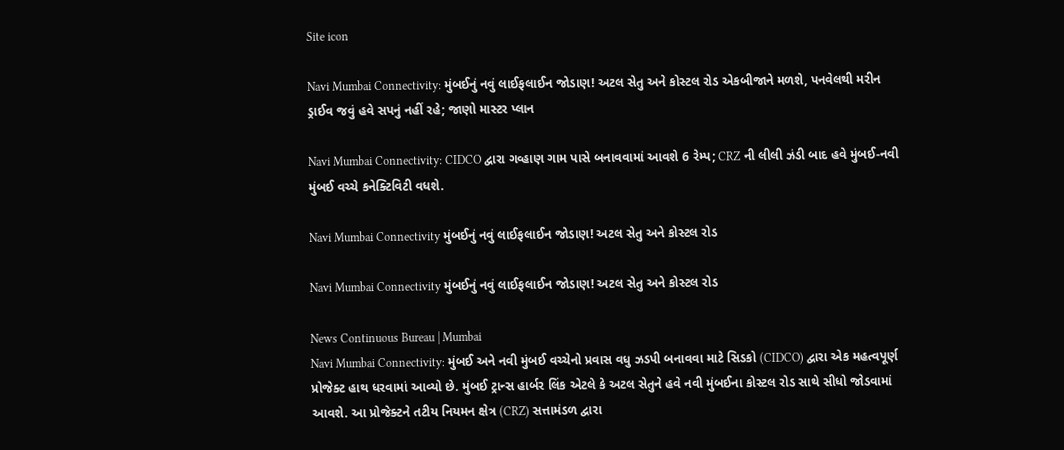Site icon

Navi Mumbai Connectivity: મુંબઈનું નવું લાઈફલાઈન જોડાણ! અટલ સેતુ અને કોસ્ટલ રોડ એકબીજાને મળશે, પનવેલથી મરીન ડ્રાઈવ જવું હવે સપનું નહીં રહે; જાણો માસ્ટર પ્લાન

Navi Mumbai Connectivity: CIDCO દ્વારા ગવ્હાણ ગામ પાસે બનાવવામાં આવશે 6 રેમ્પ; CRZ ની લીલી ઝંડી બાદ હવે મુંબઈ-નવી મુંબઈ વચ્ચે કનેક્ટિવિટી વધશે.

Navi Mumbai Connectivity મુંબઈનું નવું લાઈફલાઈન જોડાણ! અટલ સેતુ અને કોસ્ટલ રોડ

Navi Mumbai Connectivity મુંબઈનું નવું લાઈફલાઈન જોડાણ! અટલ સેતુ અને કોસ્ટલ રોડ

News Continuous Bureau | Mumbai
Navi Mumbai Connectivity: મુંબઈ અને નવી મુંબઈ વચ્ચેનો પ્રવાસ વધુ ઝડપી બનાવવા માટે સિડકો (CIDCO) દ્વારા એક મહત્વપૂર્ણ પ્રોજેક્ટ હાથ ધરવામાં આવ્યો છે. મુંબઈ ટ્રાન્સ હાર્બર લિંક એટલે કે અટલ સેતુને હવે નવી મુંબઈના કોસ્ટલ રોડ સાથે સીધો જોડવામાં આવશે. આ પ્રોજેક્ટને તટીય નિયમન ક્ષેત્ર (CRZ) સત્તામંડળ દ્વારા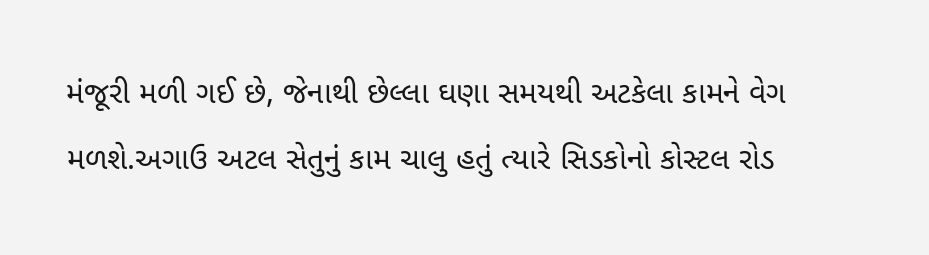મંજૂરી મળી ગઈ છે, જેનાથી છેલ્લા ઘણા સમયથી અટકેલા કામને વેગ મળશે.અગાઉ અટલ સેતુનું કામ ચાલુ હતું ત્યારે સિડકોનો કોસ્ટલ રોડ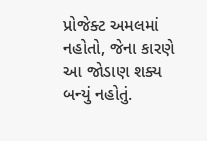પ્રોજેક્ટ અમલમાં નહોતો, જેના કારણે આ જોડાણ શક્ય બન્યું નહોતું.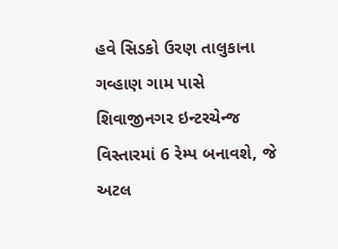હવે સિડકો ઉરણ તાલુકાના ગવ્હાણ ગામ પાસે શિવાજીનગર ઇન્ટરચેન્જ વિસ્તારમાં 6 રેમ્પ બનાવશે, જે અટલ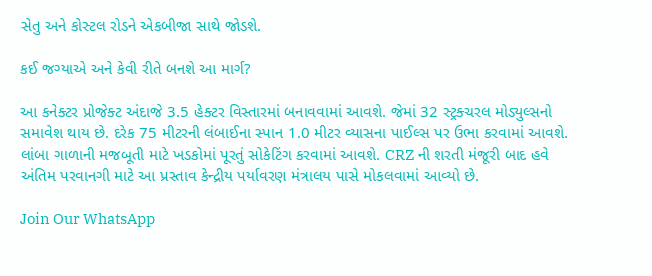સેતુ અને કોસ્ટલ રોડને એકબીજા સાથે જોડશે.

કઈ જગ્યાએ અને કેવી રીતે બનશે આ માર્ગ?

આ કનેક્ટર પ્રોજેક્ટ અંદાજે 3.5 હેક્ટર વિસ્તારમાં બનાવવામાં આવશે. જેમાં 32 સ્ટ્રક્ચરલ મોડ્યુલ્સનો સમાવેશ થાય છે. દરેક 75 મીટરની લંબાઈના સ્પાન 1.0 મીટર વ્યાસના પાઈલ્સ પર ઉભા કરવામાં આવશે. લાંબા ગાળાની મજબૂતી માટે ખડકોમાં પૂરતું સોકેટિંગ કરવામાં આવશે. CRZ ની શરતી મંજૂરી બાદ હવે અંતિમ પરવાનગી માટે આ પ્રસ્તાવ કેન્દ્રીય પર્યાવરણ મંત્રાલય પાસે મોકલવામાં આવ્યો છે.

Join Our WhatsApp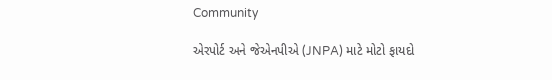Community

એરપોર્ટ અને જેએનપીએ (JNPA) માટે મોટો ફાયદો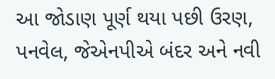આ જોડાણ પૂર્ણ થયા પછી ઉરણ, પનવેલ, જેએનપીએ બંદર અને નવી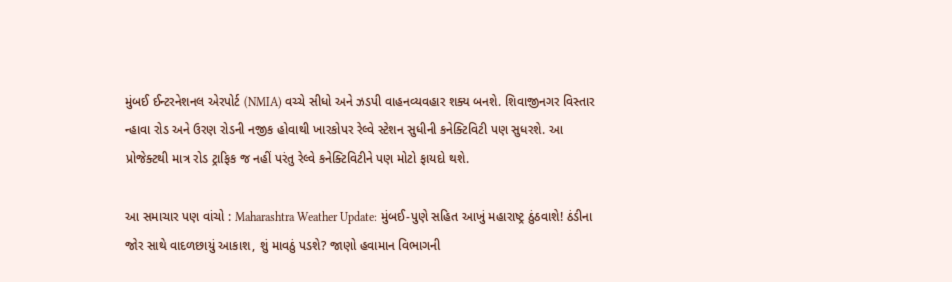મુંબઈ ઈન્ટરનેશનલ એરપોર્ટ (NMIA) વચ્ચે સીધો અને ઝડપી વાહનવ્યવહાર શક્ય બનશે. શિવાજીનગર વિસ્તાર ન્હાવા રોડ અને ઉરણ રોડની નજીક હોવાથી ખારકોપર રેલ્વે સ્ટેશન સુધીની કનેક્ટિવિટી પણ સુધરશે. આ પ્રોજેક્ટથી માત્ર રોડ ટ્રાફિક જ નહીં પરંતુ રેલ્વે કનેક્ટિવિટીને પણ મોટો ફાયદો થશે.

આ સમાચાર પણ વાંચો : Maharashtra Weather Update: મુંબઈ-પુણે સહિત આખું મહારાષ્ટ્ર ઠુંઠવાશે! ઠંડીના જોર સાથે વાદળછાયું આકાશ, શું માવઠું પડશે? જાણો હવામાન વિભાગની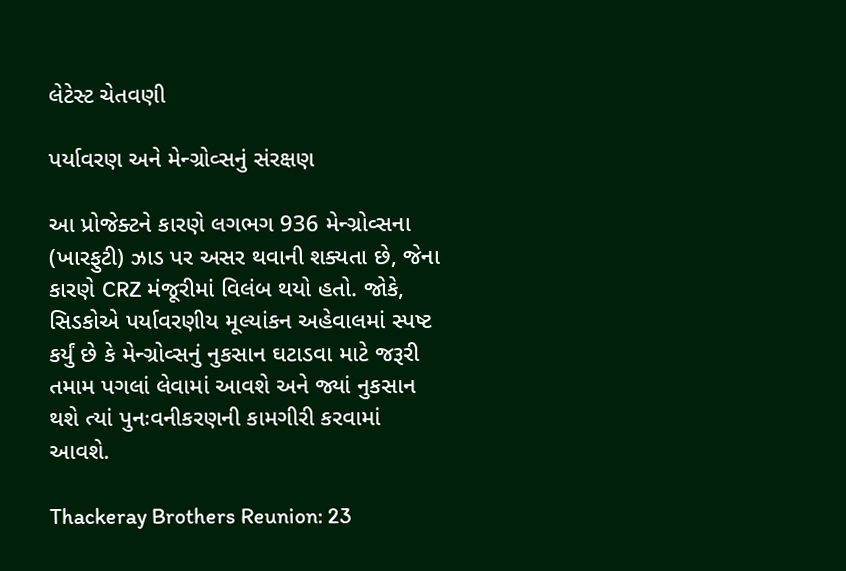લેટેસ્ટ ચેતવણી

પર્યાવરણ અને મેન્ગ્રોવ્સનું સંરક્ષણ

આ પ્રોજેક્ટને કારણે લગભગ 936 મેન્ગ્રોવ્સના (ખારફુટી) ઝાડ પર અસર થવાની શક્યતા છે, જેના કારણે CRZ મંજૂરીમાં વિલંબ થયો હતો. જોકે, સિડકોએ પર્યાવરણીય મૂલ્યાંકન અહેવાલમાં સ્પષ્ટ કર્યું છે કે મેન્ગ્રોવ્સનું નુકસાન ઘટાડવા માટે જરૂરી તમામ પગલાં લેવામાં આવશે અને જ્યાં નુકસાન થશે ત્યાં પુનઃવનીકરણની કામગીરી કરવામાં આવશે.

Thackeray Brothers Reunion: 23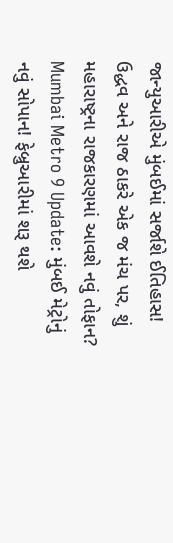જાન્યુઆરીએ મુંબઈમાં સર્જાશે ઈતિહાસ! ઉદ્ધવ અને રાજ ઠાકરે એક જ મંચ પર, શું મહારાષ્ટ્રના રાજકારણમાં આવશે નવું તોફાન?
Mumbai Metro 9 Update: મુંબઈ મેટ્રોનું નવું સોપાન! ફેબ્રુઆરીમાં શરૂ થશે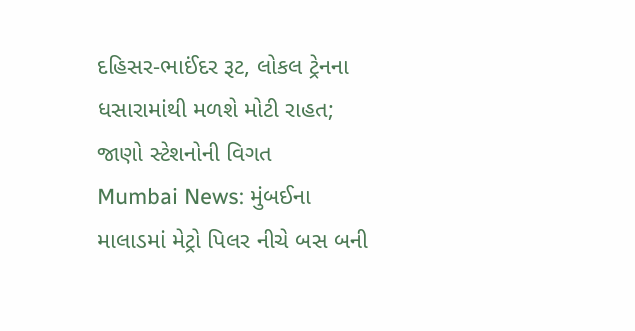દહિસર-ભાઈંદર રૂટ, લોકલ ટ્રેનના ધસારામાંથી મળશે મોટી રાહત; જાણો સ્ટેશનોની વિગત
Mumbai News: મુંબઈના માલાડમાં મેટ્રો પિલર નીચે બસ બની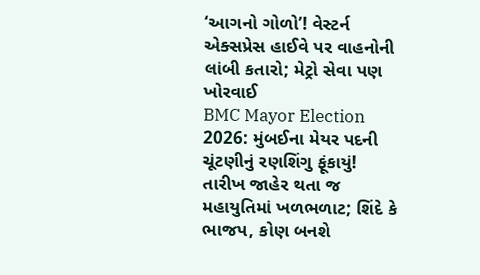‘આગનો ગોળો’! વેસ્ટર્ન એક્સપ્રેસ હાઈવે પર વાહનોની લાંબી કતારો; મેટ્રો સેવા પણ ખોરવાઈ
BMC Mayor Election 2026: મુંબઈના મેયર પદની ચૂંટણીનું રણશિંગુ ફૂંકાયું! તારીખ જાહેર થતા જ મહાયુતિમાં ખળભળાટ; શિંદે કે ભાજપ, કોણ બનશે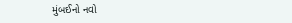મુંબઈનો નવો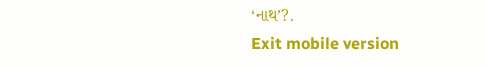‘નાથ’?.
Exit mobile version